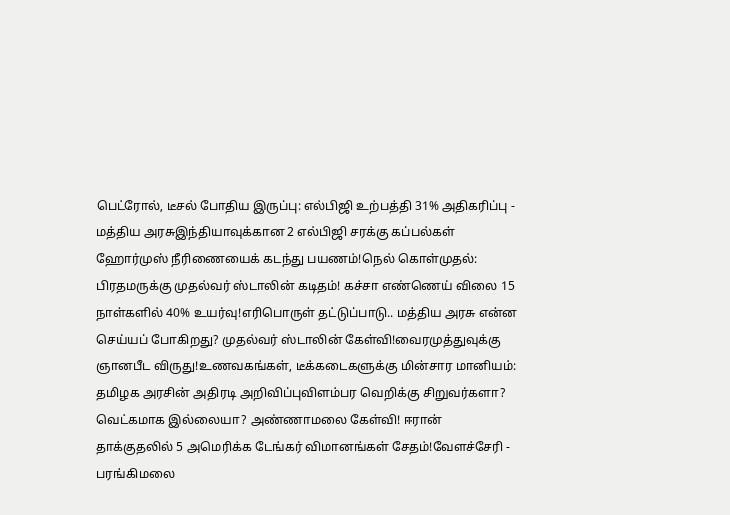பெட்ரோல், டீசல் போதிய இருப்பு: எல்பிஜி உற்பத்தி 31% அதிகரிப்பு - மத்திய அரசுஇந்தியாவுக்கான 2 எல்பிஜி சரக்கு கப்பல்கள் ஹோர்முஸ் நீரிணையைக் கடந்து பயணம்!நெல் கொள்முதல்: பிரதமருக்கு முதல்வர் ஸ்டாலின் கடிதம்! கச்சா எண்ணெய் விலை 15 நாள்களில் 40% உயர்வு!எரிபொருள் தட்டுப்பாடு.. மத்திய அரசு என்ன செய்யப் போகிறது? முதல்வர் ஸ்டாலின் கேள்வி!வைரமுத்துவுக்கு ஞானபீட விருது!உணவகங்கள், டீக்கடைகளுக்கு மின்சார மானியம்: தமிழக அரசின் அதிரடி அறிவிப்புவிளம்பர வெறிக்கு சிறுவர்களா? வெட்கமாக இல்லையா? அண்ணாமலை கேள்வி! ஈரான் தாக்குதலில் 5 அமெரிக்க டேங்கர் விமானங்கள் சேதம்!வேளச்சேரி - பரங்கிமலை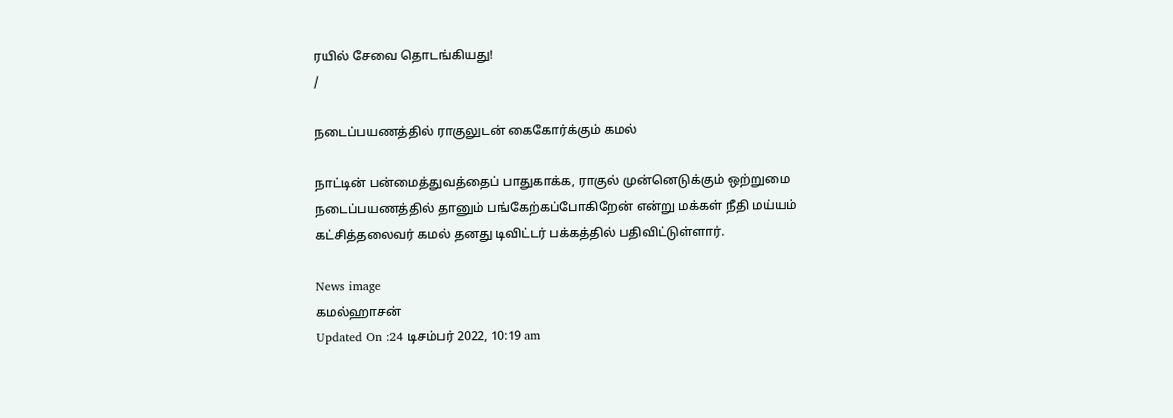ரயில் சேவை தொடங்கியது!
/

நடைப்பயணத்தில் ராகுலுடன் கைகோர்க்கும் கமல்

நாட்டின் பன்மைத்துவத்தைப் பாதுகாக்க, ராகுல் முன்னெடுக்கும் ஒற்றுமை நடைப்பயணத்தில் தானும் பங்கேற்கப்போகிறேன் என்று மக்கள் நீதி மய்யம் கட்சித்தலைவர் கமல் தனது டிவிட்டர் பக்கத்தில் பதிவிட்டுள்ளார்.

News image
கமல்ஹாசன்
Updated On :24 டிசம்பர் 2022, 10:19 am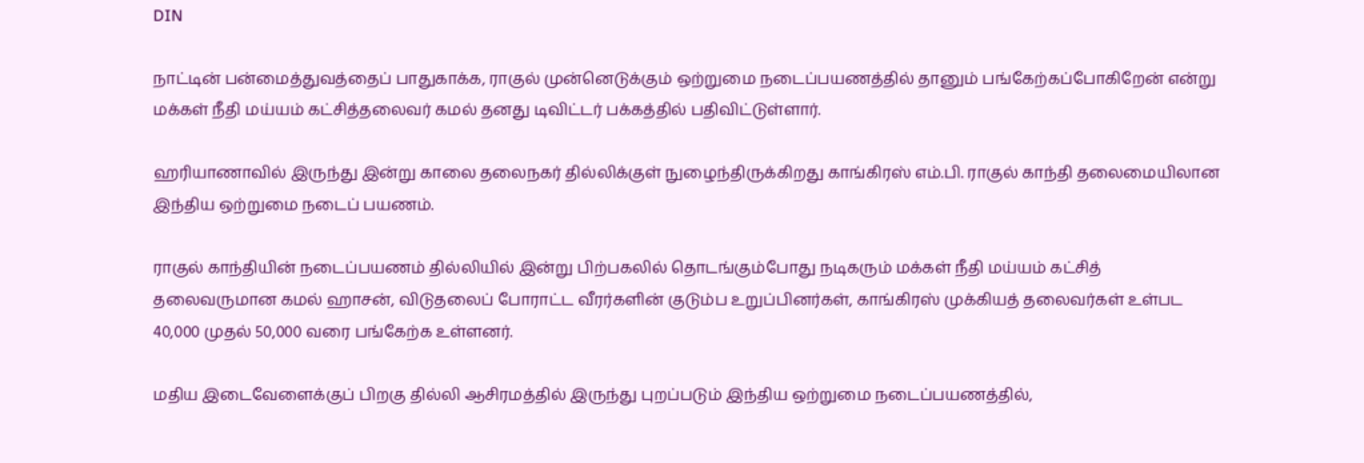DIN

நாட்டின் பன்மைத்துவத்தைப் பாதுகாக்க, ராகுல் முன்னெடுக்கும் ஒற்றுமை நடைப்பயணத்தில் தானும் பங்கேற்கப்போகிறேன் என்று மக்கள் நீதி மய்யம் கட்சித்தலைவர் கமல் தனது டிவிட்டர் பக்கத்தில் பதிவிட்டுள்ளார்.

ஹரியாணாவில் இருந்து இன்று காலை தலைநகர் தில்லிக்குள் நுழைந்திருக்கிறது காங்கிரஸ் எம்.பி. ராகுல் காந்தி தலைமையிலான இந்திய ஒற்றுமை நடைப் பயணம்.

ராகுல் காந்தியின் நடைப்பயணம் தில்லியில் இன்று பிற்பகலில் தொடங்கும்போது நடிகரும் மக்கள் நீதி மய்யம் கட்சித் தலைவருமான கமல் ஹாசன், விடுதலைப் போராட்ட வீரர்களின் குடும்ப உறுப்பினர்கள், காங்கிரஸ் முக்கியத் தலைவர்கள் உள்பட 40,000 முதல் 50,000 வரை பங்கேற்க உள்ளனர்.

மதிய இடைவேளைக்குப் பிறகு தில்லி ஆசிரமத்தில் இருந்து புறப்படும் இந்திய ஒற்றுமை நடைப்பயணத்தில்,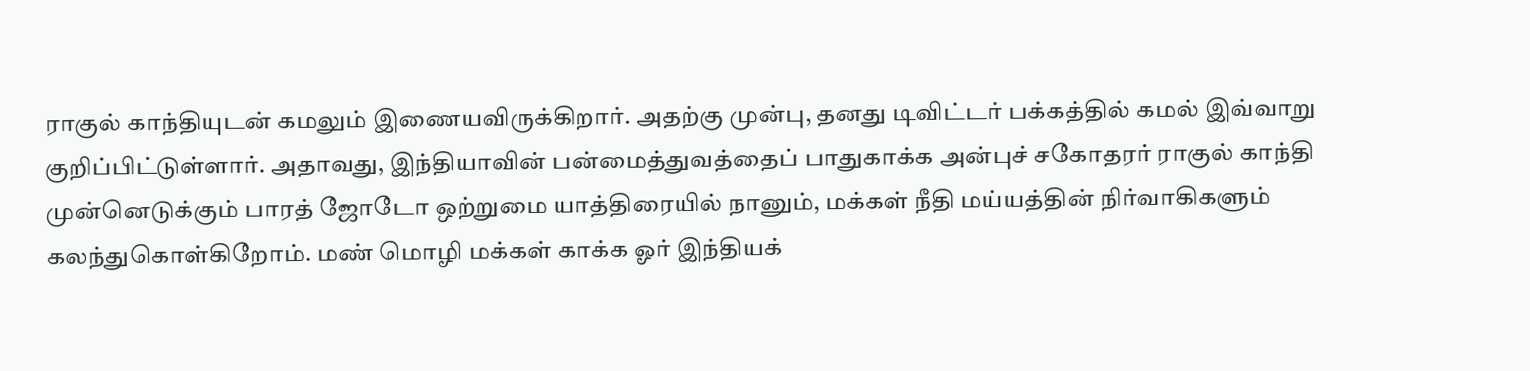ராகுல் காந்தியுடன் கமலும் இணையவிருக்கிறார். அதற்கு முன்பு, தனது டிவிட்டர் பக்கத்தில் கமல் இவ்வாறு குறிப்பிட்டுள்ளார். அதாவது, இந்தியாவின் பன்மைத்துவத்தைப் பாதுகாக்க அன்புச் சகோதரர் ராகுல் காந்தி  முன்னெடுக்கும் பாரத் ஜோடோ ஒற்றுமை யாத்திரையில் நானும், மக்கள் நீதி மய்யத்தின் நிர்வாகிகளும் கலந்துகொள்கிறோம். மண் மொழி மக்கள் காக்க ஓர் இந்தியக்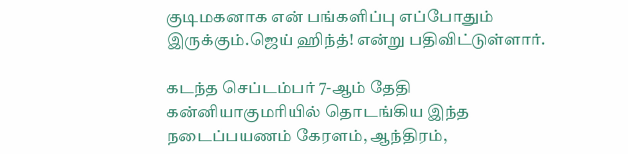குடிமகனாக என் பங்களிப்பு எப்போதும் இருக்கும்.ஜெய் ஹிந்த்! என்று பதிவிட்டுள்ளார்.

கடந்த செப்டம்பர் 7-ஆம் தேதி கன்னியாகுமரியில் தொடங்கிய இந்த நடைப்பயணம் கேரளம், ஆந்திரம்,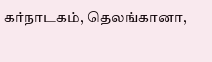கர்நாடகம், தெலங்கானா,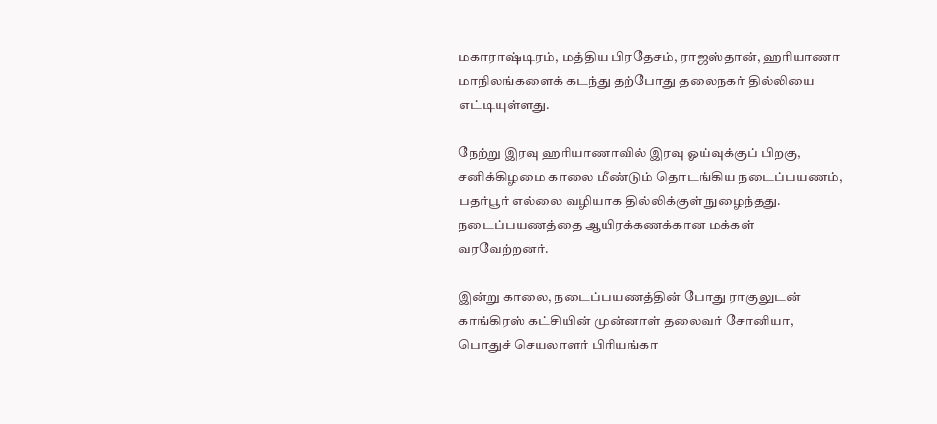மகாராஷ்டிரம், மத்திய பிரதேசம், ராஜஸ்தான், ஹரியாணா மாநிலங்களைக் கடந்து தற்போது தலைநகர் தில்லியை எட்டியுள்ளது.

நேற்று இரவு ஹரியாணாவில் இரவு ஓய்வுக்குப் பிறகு, சனிக்கிழமை காலை மீண்டும் தொடங்கிய நடைப்பயணம், பதர்பூர் எல்லை வழியாக தில்லிக்குள் நுழைந்தது. நடைப்பயணத்தை ஆயிரக்கணக்கான மக்கள் வரவேற்றனர்.

இன்று காலை, நடைப்பயணத்தின் போது ராகுலுடன் காங்கிரஸ் கட்சியின் முன்னாள் தலைவர் சோனியா, பொதுச் செயலாளர் பிரியங்கா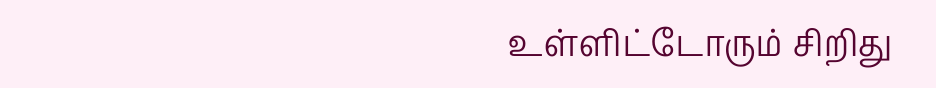உள்ளிட்டோரும் சிறிது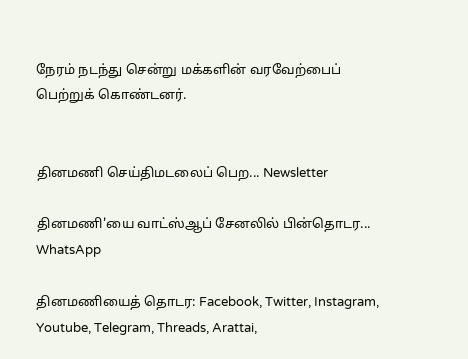நேரம் நடந்து சென்று மக்களின் வரவேற்பைப் பெற்றுக் கொண்டனர்.


தினமணி செய்திமடலைப் பெற... Newsletter

தினமணி'யை வாட்ஸ்ஆப் சேனலில் பின்தொடர... WhatsApp

தினமணியைத் தொடர: Facebook, Twitter, Instagram, Youtube, Telegram, Threads, Arattai,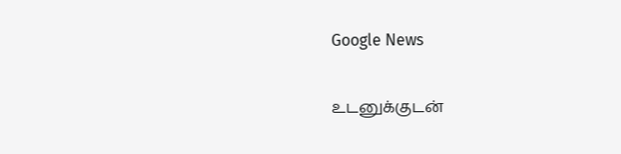Google News

உடனுக்குடன்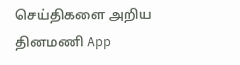செய்திகளை அறிய தினமணி App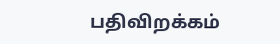பதிவிறக்கம்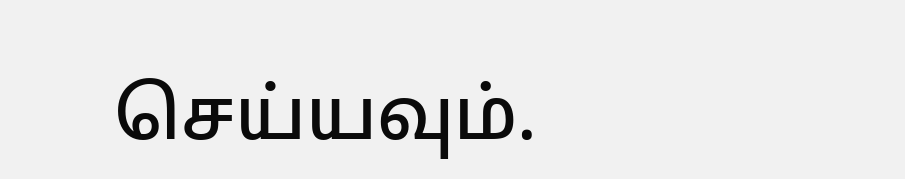செய்யவும்.